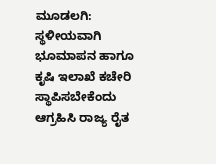ಮೂಡಲಗಿ: ಸ್ಥಳೀಯವಾಗಿ ಭೂಮಾಪನ ಹಾಗೂ ಕೃಷಿ ಇಲಾಖೆ ಕಚೇರಿ ಸ್ಥಾಪಿಸಬೇಕೆಂದು ಆಗ್ರಹಿಸಿ ರಾಜ್ಯ ರೈತ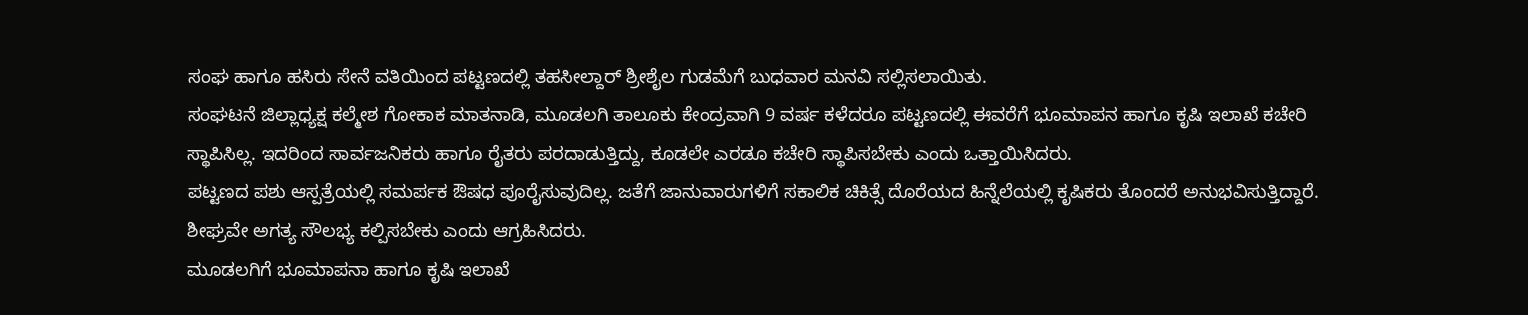ಸಂಘ ಹಾಗೂ ಹಸಿರು ಸೇನೆ ವತಿಯಿಂದ ಪಟ್ಟಣದಲ್ಲಿ ತಹಸೀಲ್ದಾರ್ ಶ್ರೀಶೈಲ ಗುಡಮೆಗೆ ಬುಧವಾರ ಮನವಿ ಸಲ್ಲಿಸಲಾಯಿತು.
ಸಂಘಟನೆ ಜಿಲ್ಲಾಧ್ಯಕ್ಷ ಕಲ್ಮೇಶ ಗೋಕಾಕ ಮಾತನಾಡಿ, ಮೂಡಲಗಿ ತಾಲೂಕು ಕೇಂದ್ರವಾಗಿ 9 ವರ್ಷ ಕಳೆದರೂ ಪಟ್ಟಣದಲ್ಲಿ ಈವರೆಗೆ ಭೂಮಾಪನ ಹಾಗೂ ಕೃಷಿ ಇಲಾಖೆ ಕಚೇರಿ ಸ್ಥಾಪಿಸಿಲ್ಲ. ಇದರಿಂದ ಸಾರ್ವಜನಿಕರು ಹಾಗೂ ರೈತರು ಪರದಾಡುತ್ತಿದ್ದು, ಕೂಡಲೇ ಎರಡೂ ಕಚೇರಿ ಸ್ಥಾಪಿಸಬೇಕು ಎಂದು ಒತ್ತಾಯಿಸಿದರು.
ಪಟ್ಟಣದ ಪಶು ಆಸ್ಪತ್ರೆಯಲ್ಲಿ ಸಮರ್ಪಕ ಔಷಧ ಪೂರೈಸುವುದಿಲ್ಲ. ಜತೆಗೆ ಜಾನುವಾರುಗಳಿಗೆ ಸಕಾಲಿಕ ಚಿಕಿತ್ಸೆ ದೊರೆಯದ ಹಿನ್ನೆಲೆಯಲ್ಲಿ ಕೃಷಿಕರು ತೊಂದರೆ ಅನುಭವಿಸುತ್ತಿದ್ದಾರೆ. ಶೀಘ್ರವೇ ಅಗತ್ಯ ಸೌಲಭ್ಯ ಕಲ್ಪಿಸಬೇಕು ಎಂದು ಆಗ್ರಹಿಸಿದರು.
ಮೂಡಲಗಿಗೆ ಭೂಮಾಪನಾ ಹಾಗೂ ಕೃಷಿ ಇಲಾಖೆ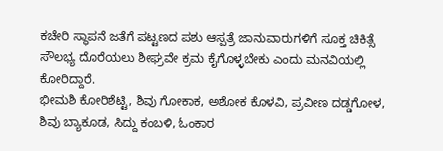ಕಚೇರಿ ಸ್ಥಾಪನೆ ಜತೆಗೆ ಪಟ್ಟಣದ ಪಶು ಆಸ್ಪತ್ರೆ ಜಾನುವಾರುಗಳಿಗೆ ಸೂಕ್ತ ಚಿಕಿತ್ಸೆ ಸೌಲಭ್ಯ ದೊರೆಯಲು ಶೀಘ್ರವೇ ಕ್ರಮ ಕೈಗೊಳ್ಳಬೇಕು ಎಂದು ಮನವಿಯಲ್ಲಿ ಕೋರಿದ್ದಾರೆ.
ಭೀಮಶಿ ಕೋರಿಶೆಟ್ಟಿ, ಶಿವು ಗೋಕಾಕ, ಅಶೋಕ ಕೊಳವಿ, ಪ್ರವೀಣ ದಡ್ಡಗೋಳ, ಶಿವು ಬ್ಯಾಕೂಡ, ಸಿದ್ದು ಕಂಬಳಿ, ಓಂಕಾರ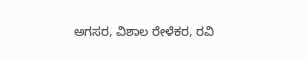ಅಗಸರ, ವಿಶಾಲ ರೇಳೆಕರ, ರವಿ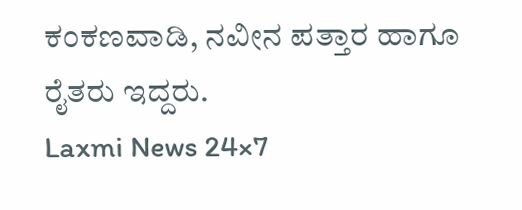ಕಂಕಣವಾಡಿ, ನವೀನ ಪತ್ತಾರ ಹಾಗೂ ರೈತರು ಇದ್ದರು.
Laxmi News 24×7